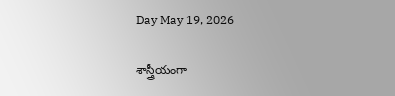Day May 19, 2026

శాస్త్రీయంగా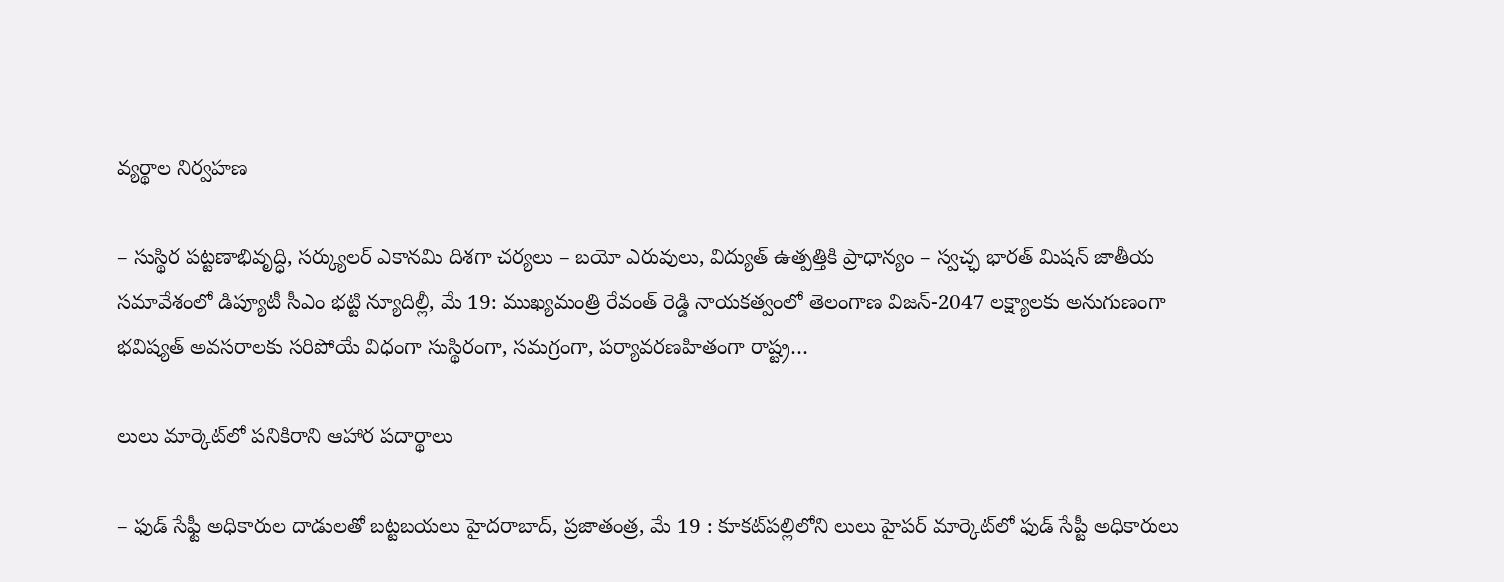వ్యర్థాల నిర్వహణ

– సుస్థిర పట్టణాభివృద్ధి, సర్క్యులర్‌ ఎకానమి దిశగా చర్యలు – బయో ఎరువులు, విద్యుత్‌ ఉత్పత్తికి ప్రాధాన్యం – స్వచ్ఛ భారత్‌ ‌మిషన్‌ ‌జాతీయ సమావేశంలో డిప్యూటీ సీఎం భట్టి న్యూదిల్లీ, మే 19: ముఖ్యమంత్రి రేవంత్ రెడ్డి నాయకత్వంలో తెలంగాణ విజన్-2047 లక్ష్యాలకు అనుగుణంగా భవిష్యత్ అవసరాలకు సరిపోయే విధంగా సుస్థిరంగా, సమగ్రంగా, పర్యావరణహితంగా రాష్ట్ర…

లులు మార్కెట్‌లో పనికిరాని ఆహార పదార్థాలు

– ఫుడ్ సేఫ్టీ అధికారుల దాడులతో బట్టబయలు హైదరాబాద్, ప్రజాతంత్ర, మే 19 : కూకట్‌పల్లిలోని లులు హైపర్ మార్కెట్‌లో ఫుడ్ సేప్టీ అధికారులు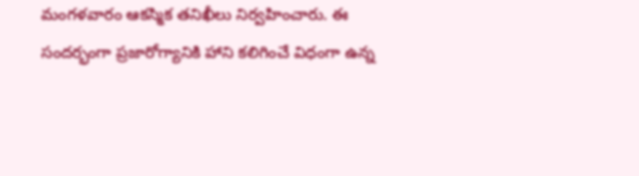మంగళవారం ఆకస్మిక తనిఖీలు నిర్వహించారు. ఈ సందర్భంగా ప్రజారోగ్యానికి హాని కలిగించే విధంగా ఉన్న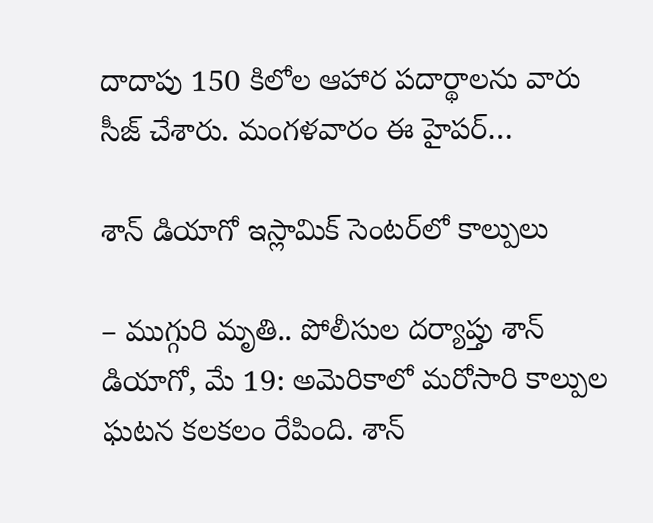దాదాపు 150 కిలోల ఆహార పదార్థాలను వారు సీజ్ చేశారు. మంగళవారం ఈ హైపర్…

శాన్ డియాగో ఇస్లామిక్ సెంటర్‌లో కాల్పులు

– ముగ్గురి మృతి.. పోలీసుల దర్యాప్తు శాన్ డియాగో, మే 19: అమెరికాలో మరోసారి కాల్పుల ఘటన కలకలం రేపింది. శాన్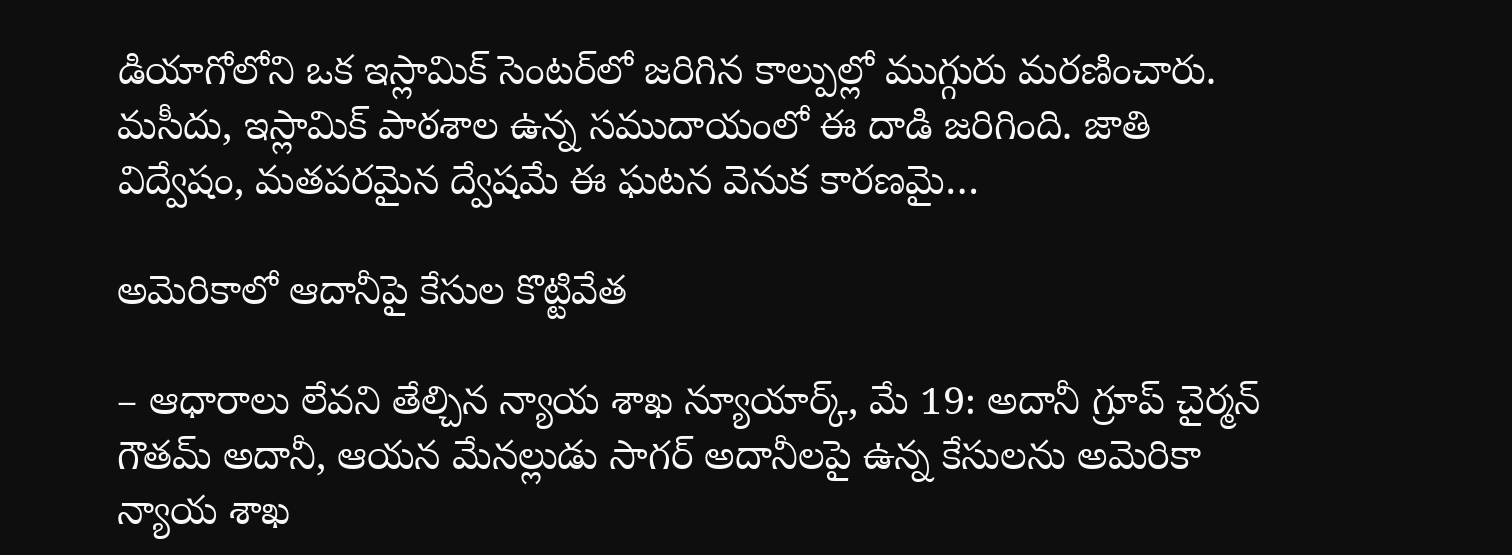డియాగోలోని ఒక ఇస్లామిక్ సెంటర్‌లో జరిగిన కాల్పుల్లో ముగ్గురు మరణించారు. మసీదు, ఇస్లామిక్ పాఠశాల ఉన్న సముదాయంలో ఈ దాడి జరిగింది. జాతి విద్వేషం, మతపరమైన ద్వేషమే ఈ ఘటన వెనుక కారణమై…

అమెరికాలో ఆదానీపై కేసుల కొట్టివేత

– ఆధారాలు లేవని తేల్చిన న్యాయ శాఖ న్యూయార్క్, మే 19: అదానీ గ్రూప్ చైర్మన్ గౌతమ్ అదానీ, ఆయన మేనల్లుడు సాగర్ అదానీలపై ఉన్న కేసులను అమెరికా న్యాయ శాఖ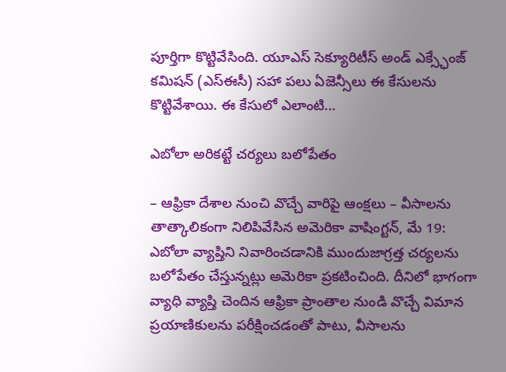పూర్తిగా కొట్టివేసింది. యూఎస్ సెక్యూరిటీస్ అండ్ ఎక్స్ఛేంజ్ కమిషన్ (ఎస్‌ఈసీ) సహా పలు ఏజెన్సీలు ఈ కేసులను కొట్టివేశాయి. ఈ కేసులో ఎలాంటి…

ఎబోలా అరికట్టే చర్యలు బలోపేతం

– ఆఫ్రికా దేశాల నుంచి వొచ్చే వారిపై ఆంక్షలు – వీసాలను తాత్కాలికంగా నిలిపివేసిన అమెరికా వాషింగ్టన్, మే 19: ఎబోలా వ్యాప్తిని నివారించడానికి ముందుజాగ్రత్త చర్యలను బలోపేతం చేస్తున్నట్లు అమెరికా ప్రకటించింది. దీనిలో భాగంగా వ్యాధి వ్యాప్తి చెందిన ఆఫ్రికా ప్రాంతాల నుండి వొచ్చే విమాన ప్రయాణికులను పరీక్షించడంతో పాటు, వీసాలను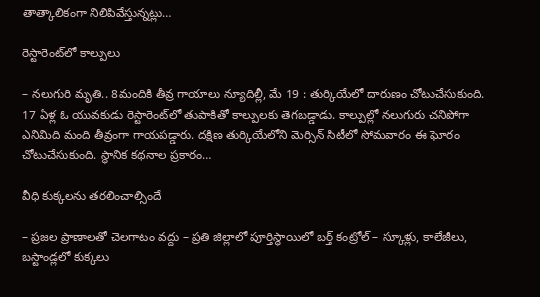తాత్కాలికంగా నిలిపివేస్తున్నట్లు…

రెస్టారెంట్‌లో కాల్పులు

– నలుగురి మృతి.. 8మందికి తీవ్ర గాయాలు న్యూదిల్లీ, మే 19 : తుర్కియేలో దారుణం చోటుచేసుకుంది. 17 ఏళ్ల ఓ యువకుడు రెస్టారెంట్‌లో తుపాకితో కాల్పులకు తెగబడ్డాడు. కాల్పుల్లో నలుగురు చనిపోగా ఎనిమిది మంది తీవ్రంగా గాయపడ్డారు. దక్షిణ తుర్కియేలోని మెర్సిన్ సిటీలో సోమవారం ఈ ఘోరం చోటుచేసుకుంది. స్థానిక కథనాల ప్రకారం…

వీధి కుక్కలను తరలించాల్సిందే

– ప్రజల ప్రాణాలతో చెలగాటం వద్దు – ప్రతి జిల్లాలో పూర్తిస్థాయిలో బర్త్ కంట్రోల్ – స్కూళ్లు, కాలేజీలు, బస్టాండ్లలో కుక్కలు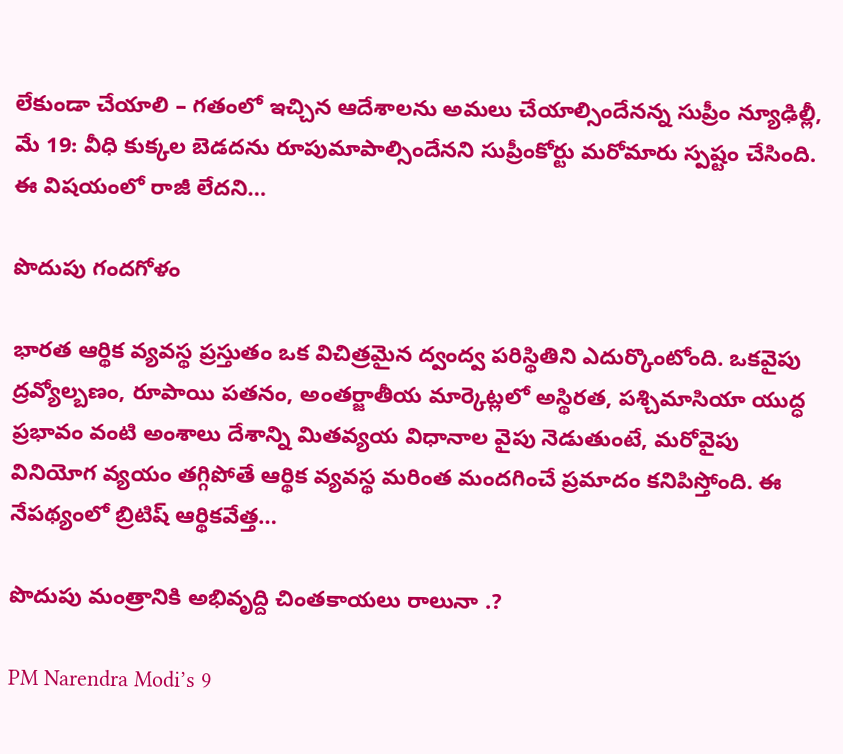లేకుండా చేయాలి – గతంలో ఇచ్చిన ఆదేశాలను అమలు చేయాల్సిందేనన్న సుప్రీం న్యూఢిల్లీ, మే 19: వీధి కుక్కల బెడదను రూపుమాపాల్సిందేనని సుప్రీంకోర్టు మరోమారు స్పష్టం చేసింది. ఈ విషయంలో రాజీ లేదని…

పొదుపు గందగోళం

భారత ఆర్థిక వ్యవస్థ ప్రస్తుతం ఒక విచిత్రమైన ద్వంద్వ పరిస్థితిని ఎదుర్కొంటోంది. ఒకవైపు ద్రవ్యోల్బణం, రూపాయి పతనం, అంతర్జాతీయ మార్కెట్లలో అస్థిరత, పశ్చిమాసియా యుద్ధ ప్రభావం వంటి అంశాలు దేశాన్ని మితవ్యయ విధానాల వైపు నెడుతుంటే, మరోవైపు వినియోగ వ్యయం తగ్గిపోతే ఆర్థిక వ్యవస్థ మరింత మందగించే ప్రమాదం కనిపిస్తోంది. ఈ నేపథ్యంలో బ్రిటిష్ ఆర్థికవేత్త…

పొదుపు మంత్రానికి అభివృద్ది చింతకాయలు రాలునా .?

PM Narendra Modi’s 9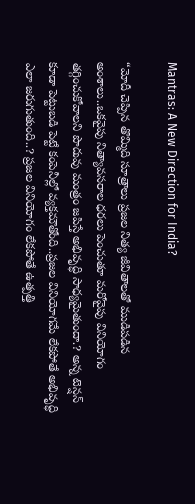Mantras: A New Direction for India?

“మోదీ చెప్పిన తొమ్మిది సూత్రాలు ప్రజల నిత్య జీవితాలతో ముడిపడిన అంశాలు..ఒకవైపు నిత్యావసరాల ధరలు పెంచుతూ మరోవైపు వినియోగం తగ్గించుకోవాలని పొదువు మంత్రం జపిస్తే అభివృద్ధి సాధ్యమైతుందా.? అన్న టెన్షన్‌ కూడా పెట్టుబడి పెట్టే కంపెనీల్లో వ్యక్తమౌతోంది..ప్రజల వినియోగమే లేకపోతే అభివృద్ధి ఎలా జరుగుతుంది..? ప్రజల వినియోగం లేకపోతే ఉత్పత్తి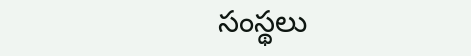సంస్థలు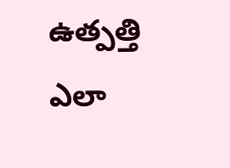ఉత్పత్తి ఎలా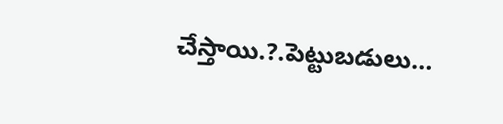చేస్తాయి.?.పెట్టుబడులు…